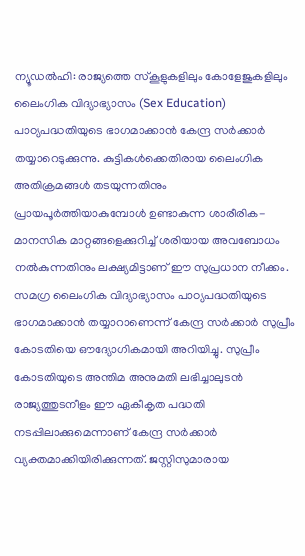ന്യൂഡൽഹി: രാജ്യത്തെ സ്കൂളുകളിലും കോളേജുകളിലും ലൈംഗിക വിദ്യാഭ്യാസം (Sex Education) പാഠ്യപദ്ധതിയുടെ ഭാഗമാക്കാൻ കേന്ദ്ര സർക്കാർ തയ്യാറെടുക്കുന്നു. കുട്ടികൾക്കെതിരായ ലൈംഗിക അതിക്രമങ്ങൾ തടയുന്നതിനും പ്രായപൂർത്തിയാകുമ്പോൾ ഉണ്ടാകുന്ന ശാരീരിക-മാനസിക മാറ്റങ്ങളെക്കുറിച്ച് ശരിയായ അവബോധം നൽകുന്നതിനും ലക്ഷ്യമിട്ടാണ് ഈ സുപ്രധാന നീക്കം.
സമഗ്ര ലൈംഗിക വിദ്യാഭ്യാസം പാഠ്യപദ്ധതിയുടെ ഭാഗമാക്കാൻ തയ്യാറാണെന്ന് കേന്ദ്ര സർക്കാർ സുപ്രീം കോടതിയെ ഔദ്യോഗികമായി അറിയിച്ചു. സുപ്രീം കോടതിയുടെ അന്തിമ അനുമതി ലഭിച്ചാലുടൻ രാജ്യത്തുടനീളം ഈ ഏകീകൃത പദ്ധതി നടപ്പിലാക്കുമെന്നാണ് കേന്ദ്ര സർക്കാർ വ്യക്തമാക്കിയിരിക്കുന്നത്. ജസ്റ്റിസുമാരായ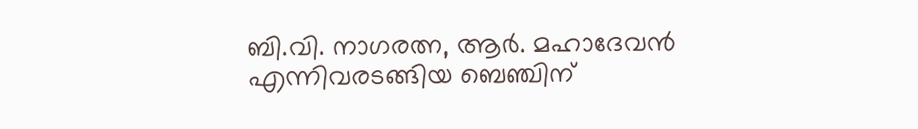ബി.വി. നാഗരത്ന, ആർ. മഹാദേവൻ എന്നിവരടങ്ങിയ ബെഞ്ചിന്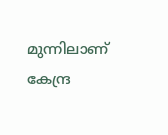മുന്നിലാണ് കേന്ദ്ര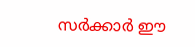സർക്കാർ ഈ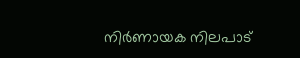നിർണായക നിലപാട്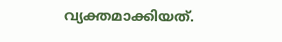വ്യക്തമാക്കിയത്.